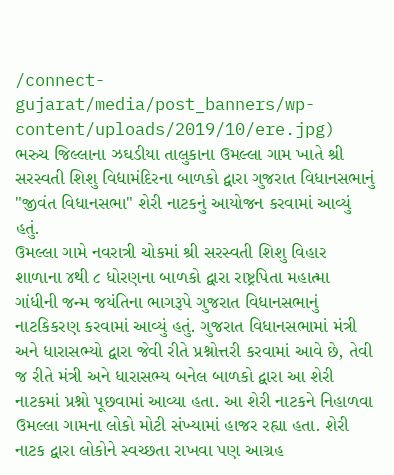/connect-gujarat/media/post_banners/wp-content/uploads/2019/10/ere.jpg)
ભરુચ જિલ્લાના ઝઘડીયા તાલુકાના ઉમલ્લા ગામ ખાતે શ્રી સરસ્વતી શિશુ વિદ્યામંદિરના બાળકો દ્વારા ગુજરાત વિધાનસભાનું "જીવંત વિધાનસભા" શેરી નાટકનું આયોજન કરવામાં આવ્યું હતું.
ઉમલ્લા ગામે નવરાત્રી ચોકમાં શ્રી સરસ્વતી શિશુ વિહાર શાળાના ૪થી ૮ ધોરણના બાળકો દ્વારા રાષ્ટ્રપિતા મહાત્મા ગાંધીની જન્મ જયંતિના ભાગરૂપે ગુજરાત વિધાનસભાનું નાટકિકરણ કરવામાં આવ્યું હતું. ગુજરાત વિધાનસભામાં મંત્રી અને ધારાસભ્યો દ્વારા જેવી રીતે પ્રશ્નોત્તરી કરવામાં આવે છે, તેવી જ રીતે મંત્રી અને ધારાસભ્ય બનેલ બાળકો દ્વારા આ શેરી નાટકમાં પ્રશ્નો પૂછવામાં આવ્યા હતા. આ શેરી નાટકને નિહાળવા ઉમલ્લા ગામના લોકો મોટી સંખ્યામાં હાજર રહ્યા હતા. શેરી નાટક દ્વારા લોકોને સ્વચ્છતા રાખવા પણ આગ્રહ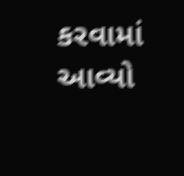કરવામાં આવ્યો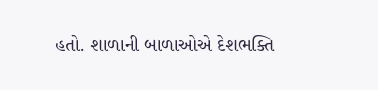હતો. શાળાની બાળાઓએ દેશભક્તિ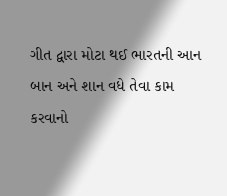ગીત દ્વારા મોટા થઈ ભારતની આન બાન અને શાન વધે તેવા કામ કરવાનો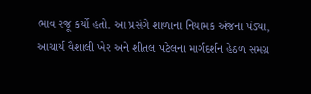ભાવ રજૂ કર્યો હતો. આ પ્રસંગે શાળાના નિયામક અંજના પંડ્યા, આચાર્ય વૈશાલી ખેર અને શીતલ પટેલના માર્ગદર્શન હેઠળ સમગ્ર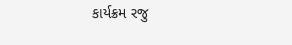કાર્યક્રમ રજુ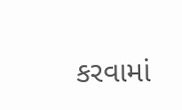કરવામાં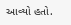આવ્યો હતો.